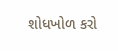શોધખોળ કરો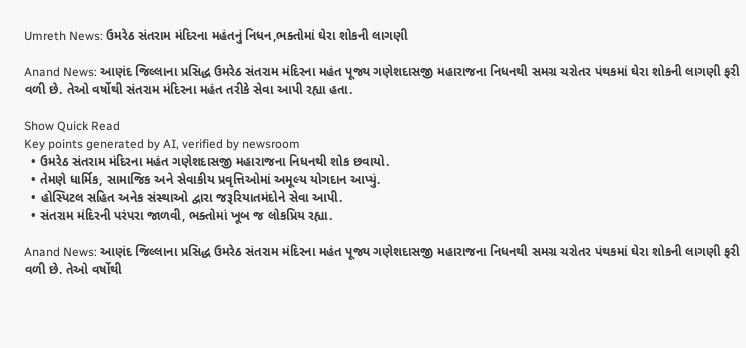Umreth News: ઉમરેઠ સંતરામ મંદિરના મહંતનું નિધન,ભક્તોમાં ઘેરા શોકની લાગણી

Anand News: આણંદ જિલ્લાના પ્રસિદ્ધ ઉમરેઠ સંતરામ મંદિરના મહંત પૂજ્ય ગણેશદાસજી મહારાજના નિધનથી સમગ્ર ચરોતર પંથકમાં ઘેરા શોકની લાગણી ફરી વળી છે. તેઓ વર્ષોથી સંતરામ મંદિરના મહંત તરીકે સેવા આપી રહ્યા હતા.

Show Quick Read
Key points generated by AI, verified by newsroom
  • ઉમરેઠ સંતરામ મંદિરના મહંત ગણેશદાસજી મહારાજના નિધનથી શોક છવાયો.
  • તેમણે ધાર્મિક, સામાજિક અને સેવાકીય પ્રવૃત્તિઓમાં અમૂલ્ય યોગદાન આપ્યું.
  • હોસ્પિટલ સહિત અનેક સંસ્થાઓ દ્વારા જરૂરિયાતમંદોને સેવા આપી.
  • સંતરામ મંદિરની પરંપરા જાળવી, ભક્તોમાં ખૂબ જ લોકપ્રિય રહ્યા.

Anand News: આણંદ જિલ્લાના પ્રસિદ્ધ ઉમરેઠ સંતરામ મંદિરના મહંત પૂજ્ય ગણેશદાસજી મહારાજના નિધનથી સમગ્ર ચરોતર પંથકમાં ઘેરા શોકની લાગણી ફરી વળી છે. તેઓ વર્ષોથી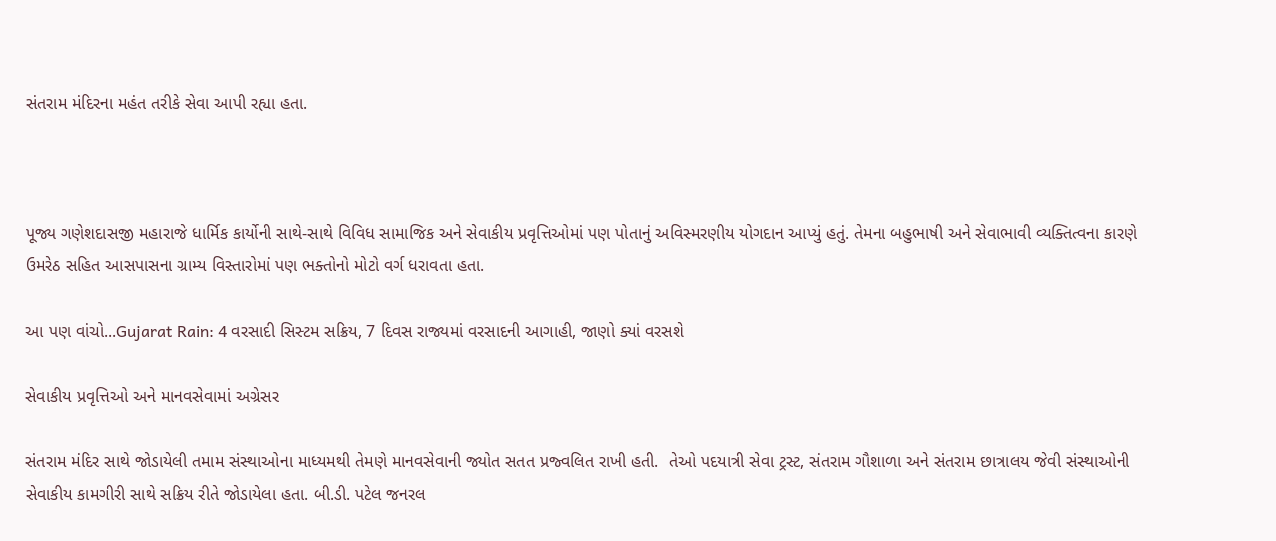સંતરામ મંદિરના મહંત તરીકે સેવા આપી રહ્યા હતા.



પૂજ્ય ગણેશદાસજી મહારાજે ધાર્મિક કાર્યોની સાથે-સાથે વિવિધ સામાજિક અને સેવાકીય પ્રવૃત્તિઓમાં પણ પોતાનું અવિસ્મરણીય યોગદાન આપ્યું હતું. તેમના બહુભાષી અને સેવાભાવી વ્યક્તિત્વના કારણે ઉમરેઠ સહિત આસપાસના ગ્રામ્ય વિસ્તારોમાં પણ ભક્તોનો મોટો વર્ગ ધરાવતા હતા.

આ પણ વાંચો...Gujarat Rain: 4 વરસાદી સિસ્ટમ સક્રિય, 7 દિવસ રાજ્યમાં વરસાદની આગાહી, જાણો ક્યાં વરસશે

સેવાકીય પ્રવૃત્તિઓ અને માનવસેવામાં અગ્રેસર

સંતરામ મંદિર સાથે જોડાયેલી તમામ સંસ્થાઓના માધ્યમથી તેમણે માનવસેવાની જ્યોત સતત પ્રજ્વલિત રાખી હતી.  તેઓ પદયાત્રી સેવા ટ્રસ્ટ, સંતરામ ગૌશાળા અને સંતરામ છાત્રાલય જેવી સંસ્થાઓની સેવાકીય કામગીરી સાથે સક્રિય રીતે જોડાયેલા હતા. બી.ડી. પટેલ જનરલ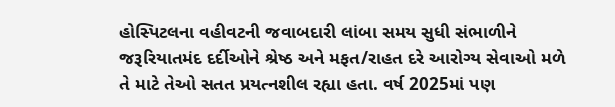હોસ્પિટલના વહીવટની જવાબદારી લાંબા સમય સુધી સંભાળીને જરૂરિયાતમંદ દર્દીઓને શ્રેષ્ઠ અને મફત/રાહત દરે આરોગ્ય સેવાઓ મળે તે માટે તેઓ સતત પ્રયત્નશીલ રહ્યા હતા. વર્ષ 2025માં પણ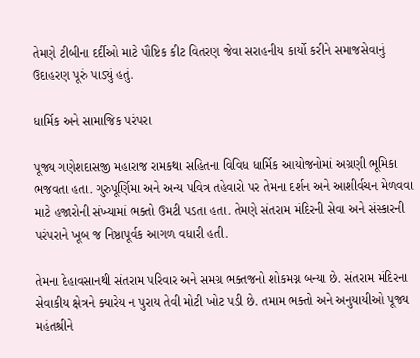તેમણે ટીબીના દર્દીઓ માટે પૌષ્ટિક કીટ વિતરણ જેવા સરાહનીય કાર્યો કરીને સમાજસેવાનું ઉદાહરણ પૂરું પાડ્યું હતું.

ધાર્મિક અને સામાજિક પરંપરા

પૂજ્ય ગણેશદાસજી મહારાજ રામકથા સહિતના વિવિધ ધાર્મિક આયોજનોમાં અગ્રણી ભૂમિકા ભજવતા હતા. ગુરુપૂર્ણિમા અને અન્ય પવિત્ર તહેવારો પર તેમના દર્શન અને આશીર્વચન મેળવવા માટે હજારોની સંખ્યામાં ભક્તો ઉમટી પડતા હતા. તેમણે સંતરામ મંદિરની સેવા અને સંસ્કારની પરંપરાને ખૂબ જ નિષ્ઠાપૂર્વક આગળ વધારી હતી.

તેમના દેહાવસાનથી સંતરામ પરિવાર અને સમગ્ર ભક્તજનો શોકમગ્ન બન્યા છે. સંતરામ મંદિરના સેવાકીય ક્ષેત્રને ક્યારેય ન પુરાય તેવી મોટી ખોટ પડી છે. તમામ ભક્તો અને અનુયાયીઓ પૂજ્ય મહંતશ્રીને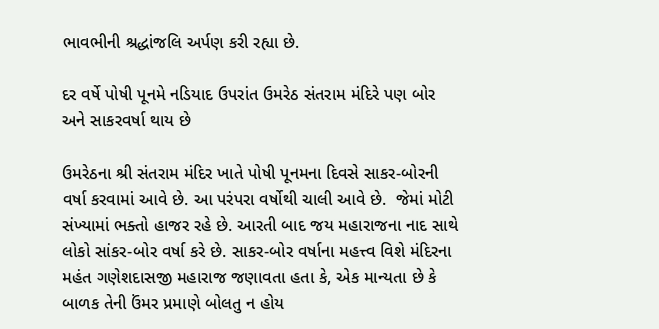ભાવભીની શ્રદ્ધાંજલિ અર્પણ કરી રહ્યા છે.

દર વર્ષે પોષી પૂનમે નડિયાદ ઉપરાંત ઉમરેઠ સંતરામ મંદિરે પણ બોર અને સાકરવર્ષા થાય છે

ઉમરેઠના શ્રી સંતરામ મંદિર ખાતે પોષી પૂનમના દિવસે સાકર-બોરની વર્ષા કરવામાં આવે છે. આ પરંપરા વર્ષોથી ચાલી આવે છે.  જેમાં મોટી સંખ્યામાં ભક્તો હાજર રહે છે. આરતી બાદ જય મહારાજના નાદ સાથે લોકો સાંકર-બોર વર્ષા કરે છે. સાકર-બોર વર્ષાના મહત્ત્વ વિશે મંદિરના મહંત ગણેશદાસજી મહારાજ જણાવતા હતા કે, એક માન્યતા છે કે બાળક તેની ઉંમર પ્રમાણે બોલતુ ન હોય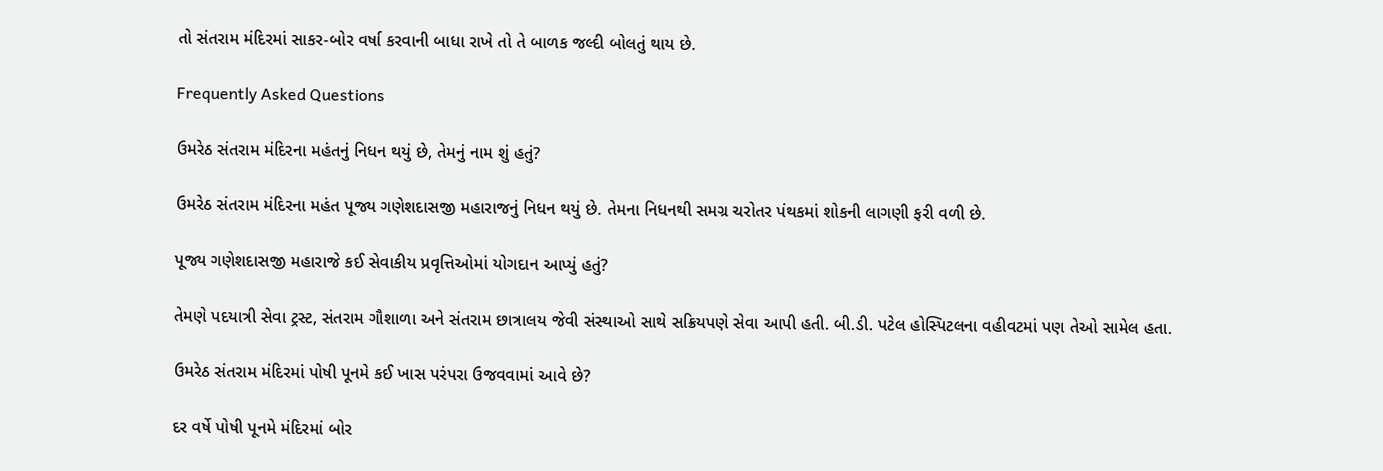તો સંતરામ મંદિરમાં સાકર-બોર વર્ષા કરવાની બાધા રાખે તો તે બાળક જલ્દી બોલતું થાય છે.

Frequently Asked Questions

ઉમરેઠ સંતરામ મંદિરના મહંતનું નિધન થયું છે, તેમનું નામ શું હતું?

ઉમરેઠ સંતરામ મંદિરના મહંત પૂજ્ય ગણેશદાસજી મહારાજનું નિધન થયું છે. તેમના નિધનથી સમગ્ર ચરોતર પંથકમાં શોકની લાગણી ફરી વળી છે.

પૂજ્ય ગણેશદાસજી મહારાજે કઈ સેવાકીય પ્રવૃત્તિઓમાં યોગદાન આપ્યું હતું?

તેમણે પદયાત્રી સેવા ટ્રસ્ટ, સંતરામ ગૌશાળા અને સંતરામ છાત્રાલય જેવી સંસ્થાઓ સાથે સક્રિયપણે સેવા આપી હતી. બી.ડી. પટેલ હોસ્પિટલના વહીવટમાં પણ તેઓ સામેલ હતા.

ઉમરેઠ સંતરામ મંદિરમાં પોષી પૂનમે કઈ ખાસ પરંપરા ઉજવવામાં આવે છે?

દર વર્ષે પોષી પૂનમે મંદિરમાં બોર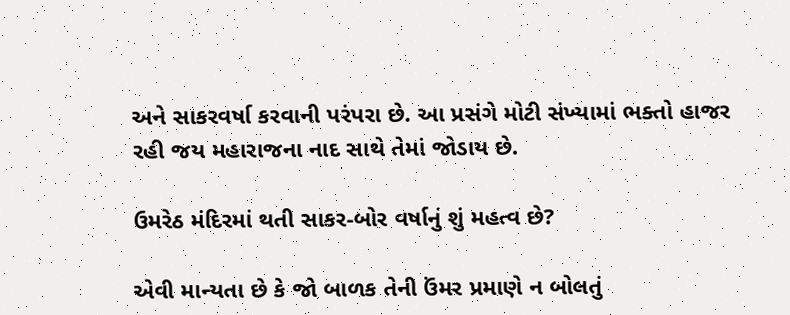અને સાકરવર્ષા કરવાની પરંપરા છે. આ પ્રસંગે મોટી સંખ્યામાં ભક્તો હાજર રહી જય મહારાજના નાદ સાથે તેમાં જોડાય છે.

ઉમરેઠ મંદિરમાં થતી સાકર-બોર વર્ષાનું શું મહત્વ છે?

એવી માન્યતા છે કે જો બાળક તેની ઉંમર પ્રમાણે ન બોલતું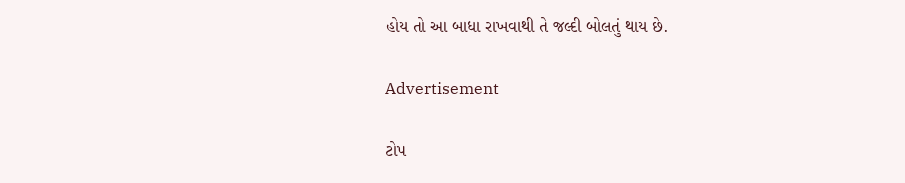હોય તો આ બાધા રાખવાથી તે જલ્દી બોલતું થાય છે.

Advertisement

ટોપ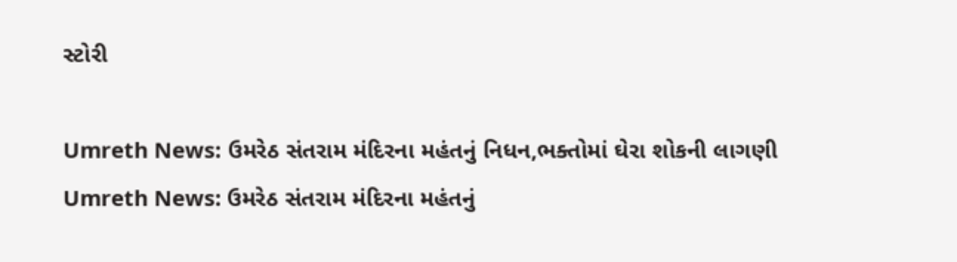સ્ટોરી

Umreth News: ઉમરેઠ સંતરામ મંદિરના મહંતનું નિધન,ભક્તોમાં ઘેરા શોકની લાગણી
Umreth News: ઉમરેઠ સંતરામ મંદિરના મહંતનું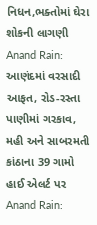નિધન,ભક્તોમાં ઘેરા શોકની લાગણી
Anand Rain: આણંદમાં વરસાદી આફત, રોડ-રસ્તા પાણીમાં ગરકાવ, મહી અને સાબરમતી કાંઠાના 39 ગામો હાઈ એલર્ટ પર
Anand Rain: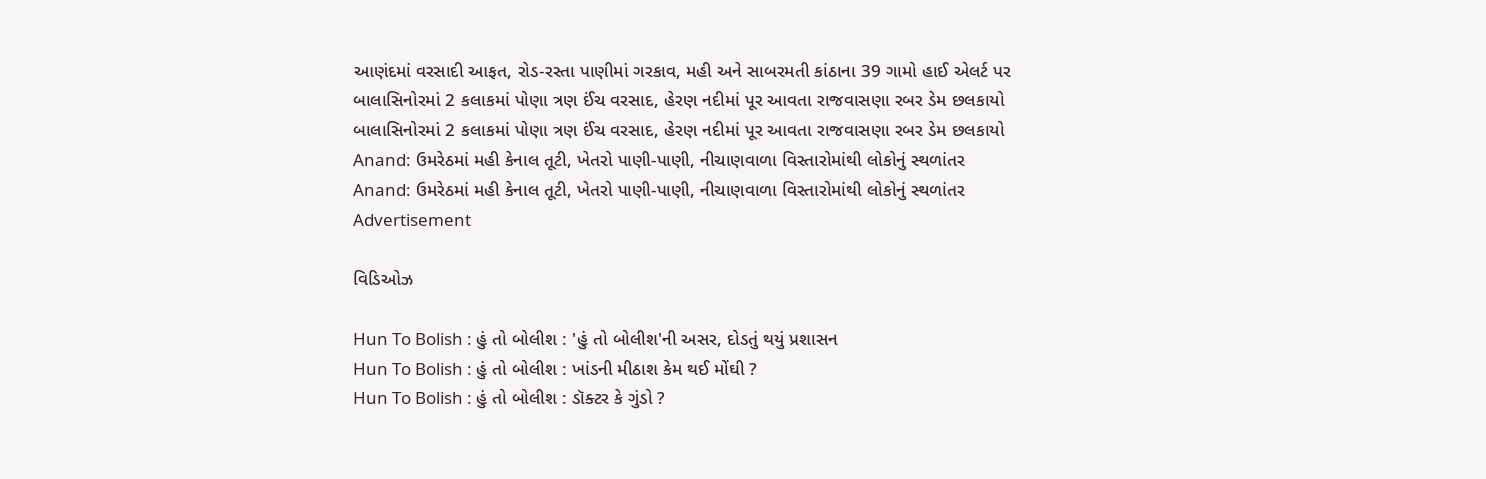આણંદમાં વરસાદી આફત, રોડ-રસ્તા પાણીમાં ગરકાવ, મહી અને સાબરમતી કાંઠાના 39 ગામો હાઈ એલર્ટ પર
બાલાસિનોરમાં 2 કલાકમાં પોણા ત્રણ ઈંચ વરસાદ, હેરણ નદીમાં પૂર આવતા રાજવાસણા રબર ડેમ છલકાયો
બાલાસિનોરમાં 2 કલાકમાં પોણા ત્રણ ઈંચ વરસાદ, હેરણ નદીમાં પૂર આવતા રાજવાસણા રબર ડેમ છલકાયો
Anand: ઉમરેઠમાં મહી કેનાલ તૂટી, ખેતરો પાણી-પાણી, નીચાણવાળા વિસ્તારોમાંથી લોકોનું સ્થળાંતર
Anand: ઉમરેઠમાં મહી કેનાલ તૂટી, ખેતરો પાણી-પાણી, નીચાણવાળા વિસ્તારોમાંથી લોકોનું સ્થળાંતર
Advertisement

વિડિઓઝ

Hun To Bolish : હું તો બોલીશ : 'હું તો બોલીશ'ની અસર, દોડતું થયું પ્રશાસન
Hun To Bolish : હું તો બોલીશ : ખાંડની મીઠાશ કેમ થઈ મોંઘી ?
Hun To Bolish : હું તો બોલીશ : ડૉક્ટર કે ગુંડો ?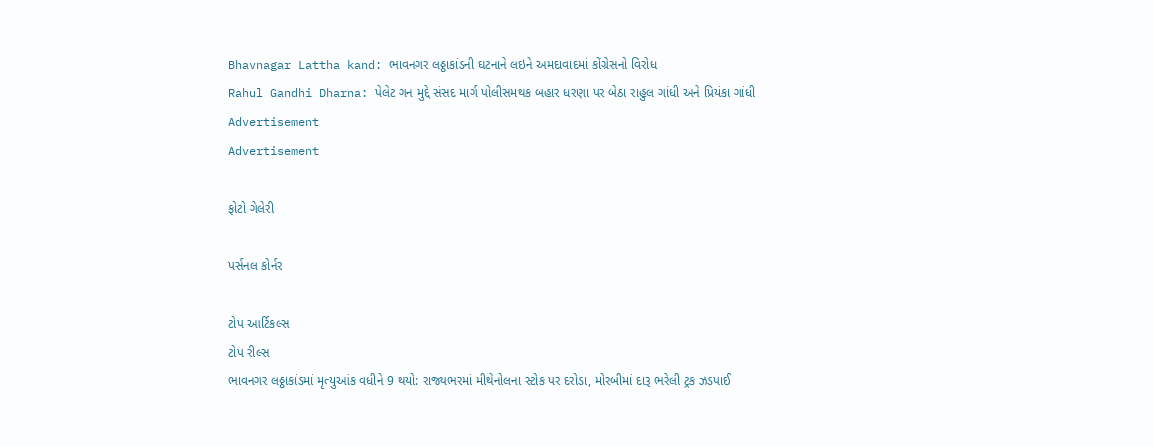Bhavnagar Lattha kand: ભાવનગર લઠ્ઠાકાંડની ઘટનાને લઇને અમદાવાદમાં કોંગ્રેસનો વિરોધ
Rahul Gandhi Dharna: પેલેટ ગન મુદ્દે સંસદ માર્ગ પોલીસમથક બહાર ધરણા પર બેઠા રાહુલ ગાંધી અને પ્રિયંકા ગાંધી
Advertisement
Advertisement

ફોટો ગેલેરી

પર્સનલ કોર્નર

ટોપ આર્ટિકલ્સ
ટોપ રીલ્સ
ભાવનગર લઠ્ઠાકાંડમાં મૃત્યુઆંક વધીને 9 થયો: રાજ્યભરમાં મીથેનોલના સ્ટોક પર દરોડા, મોરબીમાં દારૂ ભરેલી ટ્રક ઝડપાઈ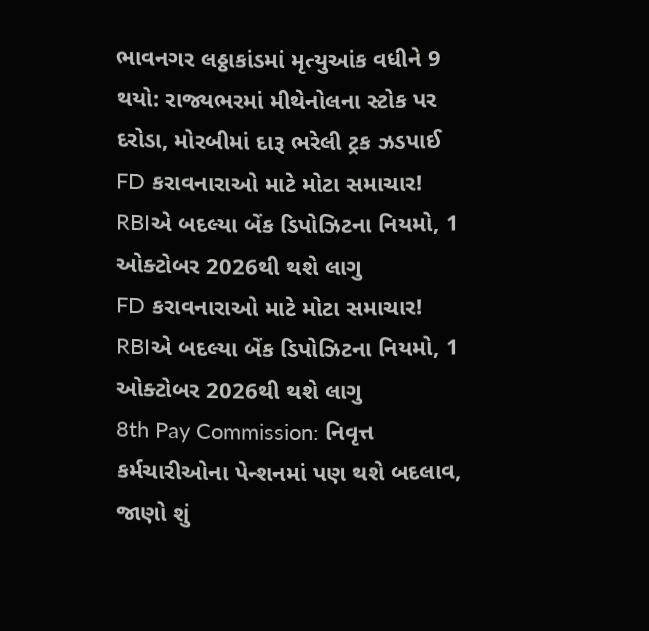ભાવનગર લઠ્ઠાકાંડમાં મૃત્યુઆંક વધીને 9 થયો: રાજ્યભરમાં મીથેનોલના સ્ટોક પર દરોડા, મોરબીમાં દારૂ ભરેલી ટ્રક ઝડપાઈ
FD કરાવનારાઓ માટે મોટા સમાચાર! RBIએ બદલ્યા બેંક ડિપોઝિટના નિયમો, 1 ઓક્ટોબર 2026થી થશે લાગુ
FD કરાવનારાઓ માટે મોટા સમાચાર! RBIએ બદલ્યા બેંક ડિપોઝિટના નિયમો, 1 ઓક્ટોબર 2026થી થશે લાગુ
8th Pay Commission: નિવૃત્ત કર્મચારીઓના પેન્શનમાં પણ થશે બદલાવ, જાણો શું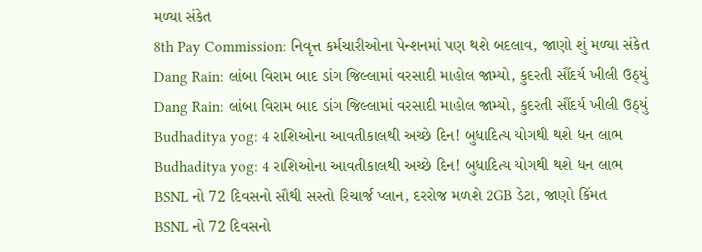મળ્યા સંકેત
8th Pay Commission: નિવૃત્ત કર્મચારીઓના પેન્શનમાં પણ થશે બદલાવ, જાણો શું મળ્યા સંકેત
Dang Rain: લાંબા વિરામ બાદ ડાંગ જિલ્લામાં વરસાદી માહોલ જામ્યો, કુદરતી સૌંદર્ય ખીલી ઉઠ્યું
Dang Rain: લાંબા વિરામ બાદ ડાંગ જિલ્લામાં વરસાદી માહોલ જામ્યો, કુદરતી સૌંદર્ય ખીલી ઉઠ્યું
Budhaditya yog: 4 રાશિઓના આવતીકાલથી અચ્છે દિન! બુધાદિત્ય યોગથી થશે ધન લાભ
Budhaditya yog: 4 રાશિઓના આવતીકાલથી અચ્છે દિન! બુધાદિત્ય યોગથી થશે ધન લાભ
BSNL નો 72 દિવસનો સૌથી સસ્તો રિચાર્જ પ્લાન, દરરોજ મળશે 2GB ડેટા, જાણો કિંમત
BSNL નો 72 દિવસનો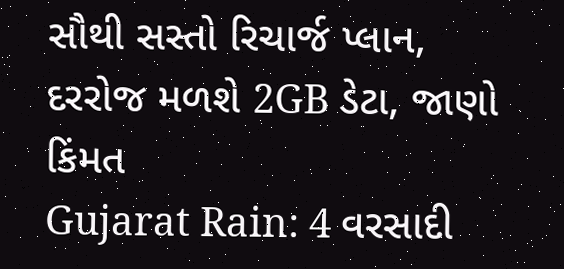સૌથી સસ્તો રિચાર્જ પ્લાન, દરરોજ મળશે 2GB ડેટા, જાણો કિંમત
Gujarat Rain: 4 વરસાદી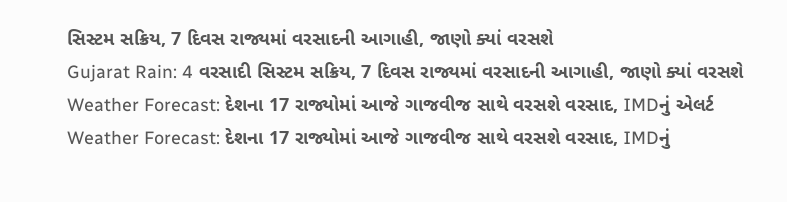સિસ્ટમ સક્રિય, 7 દિવસ રાજ્યમાં વરસાદની આગાહી, જાણો ક્યાં વરસશે
Gujarat Rain: 4 વરસાદી સિસ્ટમ સક્રિય, 7 દિવસ રાજ્યમાં વરસાદની આગાહી, જાણો ક્યાં વરસશે
Weather Forecast: દેશના 17 રાજ્યોમાં આજે ગાજવીજ સાથે વરસશે વરસાદ, IMDનું એલર્ટ
Weather Forecast: દેશના 17 રાજ્યોમાં આજે ગાજવીજ સાથે વરસશે વરસાદ, IMDનું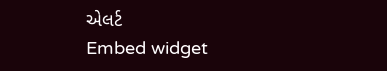એલર્ટ
Embed widget